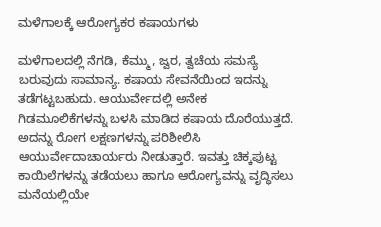ಮಳೆಗಾಲಕ್ಕೆ ಆರೋಗ್ಯಕರ ಕಷಾಯಗಳು

ಮಳೆಗಾಲದಲ್ಲಿ ನೆಗಡಿ, ಕೆಮ್ಮು, ಜ್ವರ, ತ್ವಚೆಯ ಸಮಸ್ಯೆ ಬರುವುದು ಸಾಮಾನ್ಯ. ಕಷಾಯ ಸೇವನೆಯಿಂದ ಇದನ್ನು ತಡೆಗಟ್ಟಬಹುದು. ಆಯುರ್ವೇದಲ್ಲಿ ಅನೇಕ ಗಿಡಮೂಲಿಕೆಗಳನ್ನು ಬಳಸಿ ಮಾಡಿದ ಕಷಾಯ ದೊರೆಯುತ್ತದೆ. ಅದನ್ನು ರೋಗ ಲಕ್ಷಣಗಳನ್ನು ಪರಿಶೀಲಿಸಿ ಆಯುರ್ವೇದಾಚಾರ್ಯರು ನೀಡುತ್ತಾರೆ. ಇವತ್ತು ಚಿಕ್ಕಪುಟ್ಟ ಕಾಯಿಲೆಗಳನ್ನು ತಡೆಯಲು ಹಾಗೂ ಆರೋಗ್ಯವನ್ನು ವೃದ್ಧಿಸಲು ಮನೆಯಲ್ಲಿಯೇ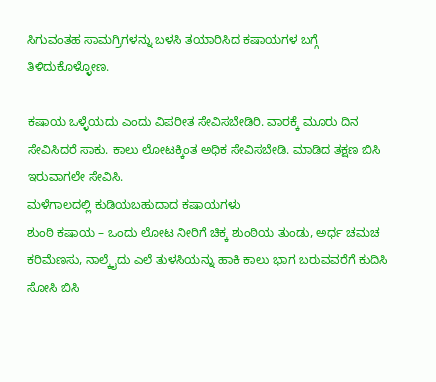ಸಿಗುವಂತಹ ಸಾಮಗ್ರಿಗಳನ್ನು ಬಳಸಿ ತಯಾರಿಸಿದ ಕಷಾಯಗಳ ಬಗ್ಗೆ ತಿಳಿದುಕೊಳ್ಳೋಣ.

ಕಷಾಯ ಒಳ್ಳೆಯದು ಎಂದು ವಿಪರೀತ ಸೇವಿಸಬೇಡಿರಿ. ವಾರಕ್ಕೆ ಮೂರು ದಿನ ಸೇವಿಸಿದರೆ ಸಾಕು. ಕಾಲು ಲೋಟಕ್ಕಿಂತ ಅಧಿಕ ಸೇವಿಸಬೇಡಿ. ಮಾಡಿದ ತಕ್ಷಣ ಬಿಸಿ ಇರುವಾಗಲೇ ಸೇವಿಸಿ.
ಮಳೆಗಾಲದಲ್ಲಿ ಕುಡಿಯಬಹುದಾದ ಕಷಾಯಗಳು
ಶುಂಠಿ ಕಷಾಯ – ಒಂದು ಲೋಟ ನೀರಿಗೆ ಚಿಕ್ಕ ಶುಂಠಿಯ ತುಂಡು, ಅರ್ಧ ಚಮಚ ಕರಿಮೆಣಸು, ನಾಲ್ಕೈದು ಎಲೆ ತುಳಸಿಯನ್ನು ಹಾಕಿ ಕಾಲು ಭಾಗ ಬರುವವರೆಗೆ ಕುದಿಸಿ ಸೋಸಿ ಬಿಸಿ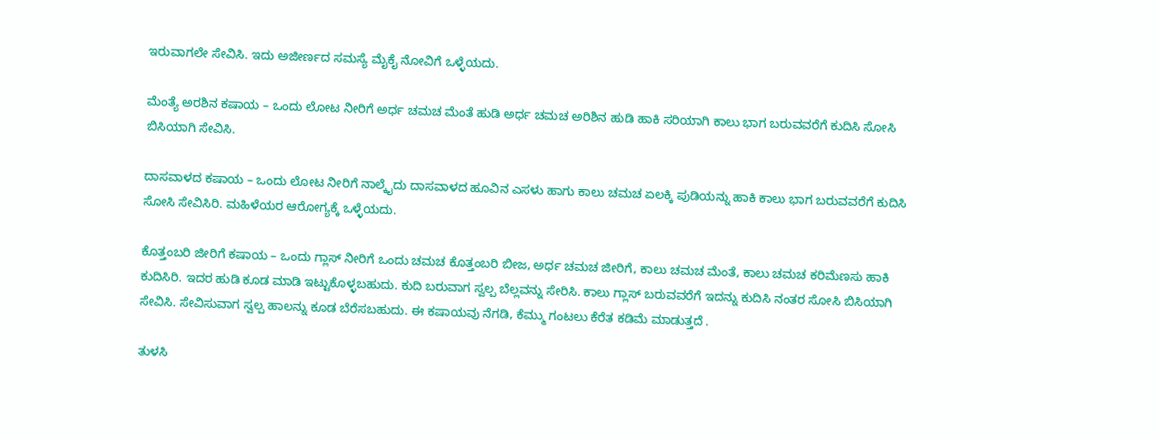ಇರುವಾಗಲೇ ಸೇವಿಸಿ. ಇದು ಅಜೀರ್ಣದ ಸಮಸ್ಯೆ ಮೈಕೈ ನೋವಿಗೆ ಒಳ್ಳೆಯದು.

ಮೆಂತ್ಯೆ ಅರಶಿನ ಕಷಾಯ – ಒಂದು ಲೋಟ ನೀರಿಗೆ ಅರ್ಧ ಚಮಚ ಮೆಂತೆ ಹುಡಿ ಅರ್ಧ ಚಮಚ ಅರಿಶಿನ ಹುಡಿ ಹಾಕಿ ಸರಿಯಾಗಿ ಕಾಲು ಭಾಗ ಬರುವವರೆಗೆ ಕುದಿಸಿ ಸೋಸಿ ಬಿಸಿಯಾಗಿ ಸೇವಿಸಿ.

ದಾಸವಾಳದ ಕಷಾಯ – ಒಂದು ಲೋಟ ನೀರಿಗೆ ನಾಲ್ಕೈದು ದಾಸವಾಳದ ಹೂವಿನ ಎಸಳು ಹಾಗು ಕಾಲು ಚಮಚ ಏಲಕ್ಕಿ ಪುಡಿಯನ್ನು ಹಾಕಿ ಕಾಲು ಭಾಗ ಬರುವವರೆಗೆ ಕುದಿಸಿ ಸೋಸಿ ಸೇವಿಸಿರಿ. ಮಹಿಳೆಯರ ಆರೋಗ್ಯಕ್ಕೆ ಒಳ್ಳೆಯದು.

ಕೊತ್ತಂಬರಿ ಜೀರಿಗೆ ಕಷಾಯ – ಒಂದು ಗ್ಲಾಸ್ ನೀರಿಗೆ ಒಂದು ಚಮಚ ಕೊತ್ತಂಬರಿ ಬೀಜ, ಅರ್ಧ ಚಮಚ ಜೀರಿಗೆ, ಕಾಲು ಚಮಚ ಮೆಂತೆ, ಕಾಲು ಚಮಚ ಕರಿಮೆಣಸು ಹಾಕಿ ಕುದಿಸಿರಿ. ಇದರ ಹುಡಿ ಕೂಡ ಮಾಡಿ ಇಟ್ಟುಕೊಳ್ಳಬಹುದು. ಕುದಿ ಬರುವಾಗ ಸ್ವಲ್ಪ ಬೆಲ್ಲವನ್ನು ಸೇರಿಸಿ. ಕಾಲು ಗ್ಲಾಸ್ ಬರುವವರೆಗೆ ಇದನ್ನು ಕುದಿಸಿ ನಂತರ ಸೋಸಿ ಬಿಸಿಯಾಗಿ ಸೇವಿಸಿ. ಸೇವಿಸುವಾಗ ಸ್ವಲ್ಪ ಹಾಲನ್ನು ಕೂಡ ಬೆರೆಸಬಹುದು. ಈ ಕಷಾಯವು ನೆಗಡಿ, ಕೆಮ್ಮು ಗಂಟಲು ಕೆರೆತ ಕಡಿಮೆ ಮಾಡುತ್ತದೆ .

ತುಳಸಿ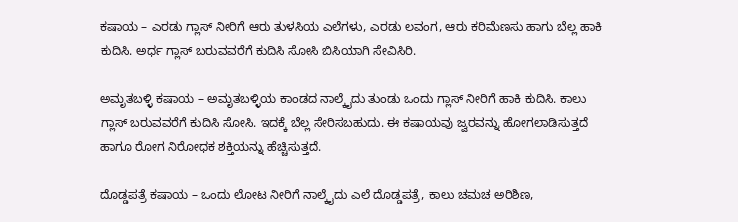ಕಷಾಯ – ಎರಡು ಗ್ಲಾಸ್ ನೀರಿಗೆ ಆರು ತುಳಸಿಯ ಎಲೆಗಳು, ಎರಡು ಲವಂಗ, ಆರು ಕರಿಮೆಣಸು ಹಾಗು ಬೆಲ್ಲ ಹಾಕಿ ಕುದಿಸಿ. ಅರ್ಧ ಗ್ಲಾಸ್ ಬರುವವರೆಗೆ ಕುದಿಸಿ ಸೋಸಿ ಬಿಸಿಯಾಗಿ ಸೇವಿಸಿರಿ.

ಅಮೃತಬಳ್ಳಿ ಕಷಾಯ – ಅಮೃತಬಳ್ಳಿಯ ಕಾಂಡದ ನಾಲ್ಕೈದು ತುಂಡು ಒಂದು ಗ್ಲಾಸ್ ನೀರಿಗೆ ಹಾಕಿ ಕುದಿಸಿ. ಕಾಲು ಗ್ಲಾಸ್ ಬರುವವರೆಗೆ ಕುದಿಸಿ ಸೋಸಿ. ಇದಕ್ಕೆ ಬೆಲ್ಲ ಸೇರಿಸಬಹುದು. ಈ ಕಷಾಯವು ಜ್ವರವನ್ನು ಹೋಗಲಾಡಿಸುತ್ತದೆ ಹಾಗೂ ರೋಗ ನಿರೋಧಕ ಶಕ್ತಿಯನ್ನು ಹೆಚ್ಚಿಸುತ್ತದೆ.

ದೊಡ್ಡಪತ್ರೆ ಕಷಾಯ – ಒಂದು ಲೋಟ ನೀರಿಗೆ ನಾಲ್ಕೈದು ಎಲೆ ದೊಡ್ಡಪತ್ರೆ, ಕಾಲು ಚಮಚ ಅರಿಶಿಣ,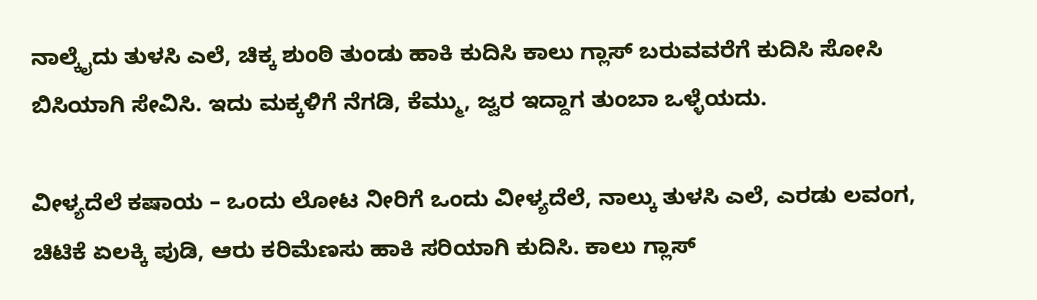ನಾಲ್ಕೈದು ತುಳಸಿ ಎಲೆ, ಚಿಕ್ಕ ಶುಂಠಿ ತುಂಡು ಹಾಕಿ ಕುದಿಸಿ ಕಾಲು ಗ್ಲಾಸ್ ಬರುವವರೆಗೆ ಕುದಿಸಿ ಸೋಸಿ ಬಿಸಿಯಾಗಿ ಸೇವಿಸಿ. ಇದು ಮಕ್ಕಳಿಗೆ ನೆಗಡಿ, ಕೆಮ್ಮು, ಜ್ವರ ಇದ್ದಾಗ ತುಂಬಾ ಒಳ್ಳೆಯದು.

ವೀಳ್ಯದೆಲೆ ಕಷಾಯ – ಒಂದು ಲೋಟ ನೀರಿಗೆ ಒಂದು ವೀಳ್ಯದೆಲೆ, ನಾಲ್ಕು ತುಳಸಿ ಎಲೆ, ಎರಡು ಲವಂಗ, ಚಿಟಿಕೆ ಏಲಕ್ಕಿ ಪುಡಿ, ಆರು ಕರಿಮೆಣಸು ಹಾಕಿ ಸರಿಯಾಗಿ ಕುದಿಸಿ. ಕಾಲು ಗ್ಲಾಸ್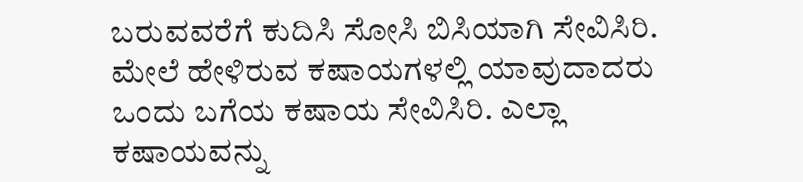ಬರುವವರೆಗೆ ಕುದಿಸಿ ಸೋಸಿ ಬಿಸಿಯಾಗಿ ಸೇವಿಸಿರಿ.
ಮೇಲೆ ಹೇಳಿರುವ ಕಷಾಯಗಳಲ್ಲಿ ಯಾವುದಾದರು ಒಂದು ಬಗೆಯ ಕಷಾಯ ಸೇವಿಸಿರಿ. ಎಲ್ಲಾ ಕಷಾಯವನ್ನು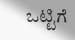ಒಟ್ಟಿಗೆ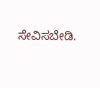ಸೇವಿಸಬೇಡಿ.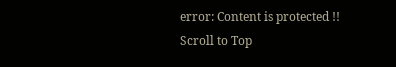error: Content is protected !!
Scroll to Top